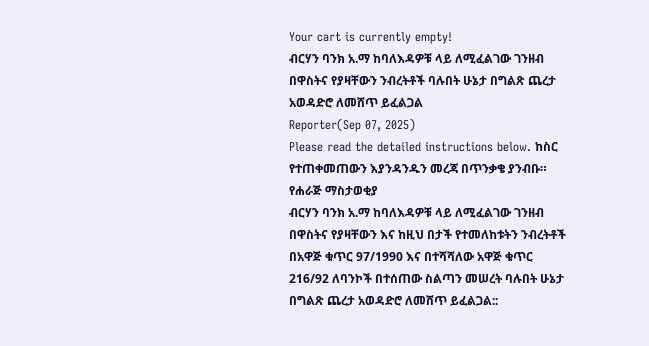Your cart is currently empty!
ብርሃን ባንክ አ.ማ ከባለእዳዎቹ ላይ ለሚፈልገው ገንዘብ በዋስትና የያዛቸውን ንብረትቶች ባሉበት ሁኔታ በግልጽ ጨረታ አወዳድሮ ለመሸጥ ይፈልጋል
Reporter(Sep 07, 2025)
Please read the detailed instructions below. ከስር የተጠቀመጠውን እያንዳንዱን መረጃ በጥንቃቄ ያንብቡ።
የሐራጅ ማስታወቂያ
ብርሃን ባንክ አ.ማ ከባለእዳዎቹ ላይ ለሚፈልገው ገንዘብ በዋስትና የያዛቸውን እና ከዚህ በታች የተመለከቱትን ንብረትቶች በአዋጅ ቁጥር 97/1990 እና በተሻሻለው አዋጅ ቁጥር 216/92 ለባንኮች በተሰጠው ስልጣን መሠረት ባሉበት ሁኔታ በግልጽ ጨረታ አወዳድሮ ለመሸጥ ይፈልጋል::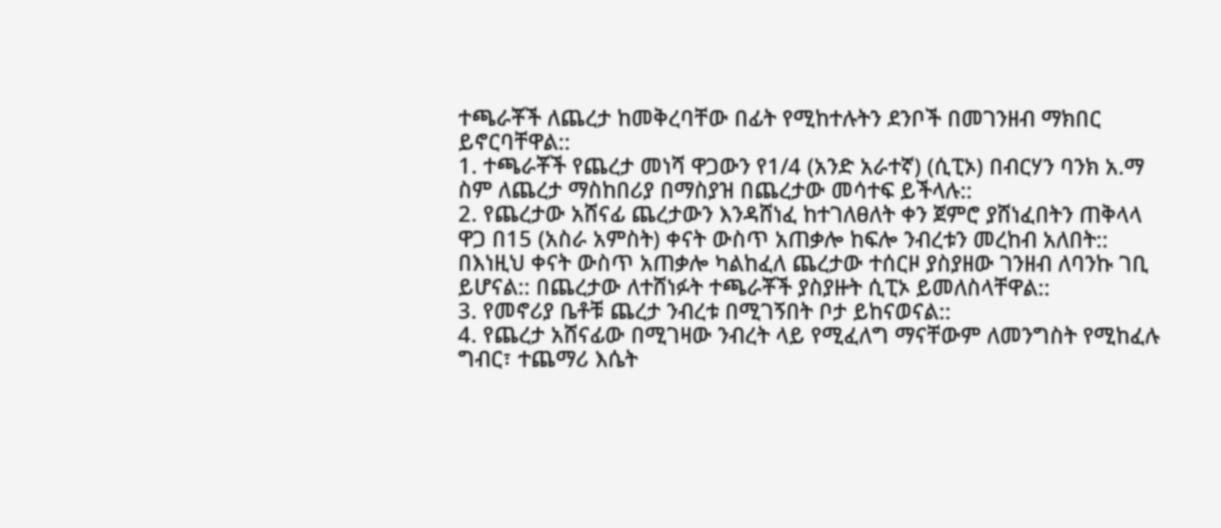ተጫራቾች ለጨረታ ከመቅረባቸው በፊት የሚከተሉትን ደንቦች በመገንዘብ ማክበር ይኖርባቸዋል::
1. ተጫራቾች የጨረታ መነሻ ዋጋውን የ1/4 (አንድ አራተኛ) (ሲፒኦ) በብርሃን ባንክ አ.ማ ስም ለጨረታ ማስከበሪያ በማስያዝ በጨረታው መሳተፍ ይችላሉ::
2. የጨረታው አሸናፊ ጨረታውን እንዳሸነፈ ከተገለፀለት ቀን ጀምሮ ያሸነፈበትን ጠቅላላ ዋጋ በ15 (አስራ አምስት) ቀናት ውስጥ አጠቃሎ ከፍሎ ንብረቱን መረከብ አለበት:: በእነዚህ ቀናት ውስጥ አጠቃሎ ካልከፈለ ጨረታው ተሰርዞ ያስያዘው ገንዘብ ለባንኩ ገቢ ይሆናል:: በጨረታው ለተሸነፉት ተጫራቾች ያስያዙት ሲፒኦ ይመለስላቸዋል::
3. የመኖሪያ ቤቶቹ ጨረታ ንብረቱ በሚገኝበት ቦታ ይከናወናል::
4. የጨረታ አሸናፊው በሚገዛው ንብረት ላይ የሚፈለግ ማናቸውም ለመንግስት የሚከፈሉ ግብር፣ ተጨማሪ እሴት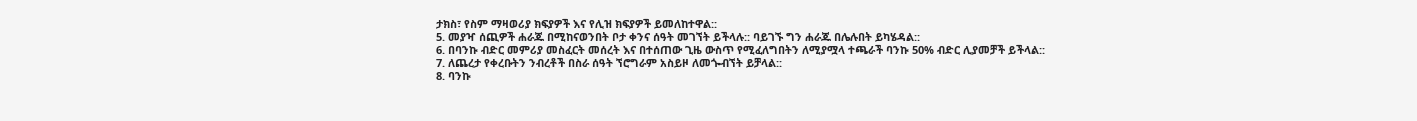ታክስ፣ የስም ማዛወሪያ ክፍያዎች እና የሊዝ ክፍያዎች ይመለከተዋል::
5. መያዣ ሰጪዎች ሐራጁ በሚከናወንበት ቦታ ቀንና ሰዓት መገኘት ይችላሉ:: ባይገኙ ግን ሐራጁ በሌሉበት ይካሄዳል::
6. በባንኩ ብድር መምሪያ መስፈርት መሰረት እና በተሰጠው ጊዜ ውስጥ የሚፈለግበትን ለሚያሟላ ተጫራች ባንኩ 50% ብድር ሊያመቻች ይችላል::
7. ለጨረታ የቀረቡትን ንብረቶች በስራ ሰዓት ኘሮግራም አስይዞ ለመጐብኘት ይቻላል::
8. ባንኩ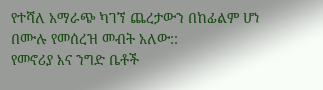የተሻለ አማራጭ ካገኘ ጨረታውን በከፊልም ሆነ በሙሉ የመሰረዝ መብት አለው::
የመኖሪያ እና ንግድ ቤቶች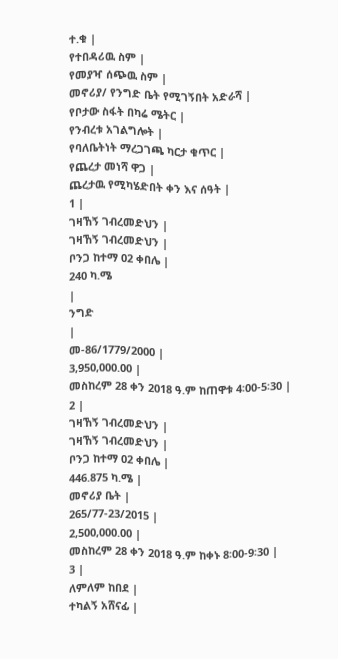ተ.ቁ |
የተበዳሪዉ ስም |
የመያዣ ሰጭዉ ስም |
መኖሪያ/ የንግድ ቤት የሚገኝበት አድራሻ |
የቦታው ስፋት በካሬ ሜትር |
የንብረቱ አገልግሎት |
የባለቤትነት ማረጋገጫ ካርታ ቁጥር |
የጨረታ መነሻ ዋጋ |
ጨረታዉ የሚካሄድበት ቀን እና ሰዓት |
1 |
ገዛኸኝ ገብረመድህን |
ገዛኸኝ ገብረመድህን |
ቦንጋ ከተማ 02 ቀበሌ |
240 ካ.ሜ
|
ንግድ
|
መ-86/1779/2000 |
3,950,000.00 |
መስከረም 28 ቀን 2018 ዓ.ም ከጠዋቱ 4፡00-5፡30 |
2 |
ገዛኸኝ ገብረመድህን |
ገዛኸኝ ገብረመድህን |
ቦንጋ ከተማ 02 ቀበሌ |
446.875 ካ.ሜ |
መኖሪያ ቤት |
265/77-23/2015 |
2,500,000.00 |
መስከረም 28 ቀን 2018 ዓ.ም ከቀኑ 8፡00-9፡30 |
3 |
ለምለም ከበደ |
ተካልኝ አሸናፊ |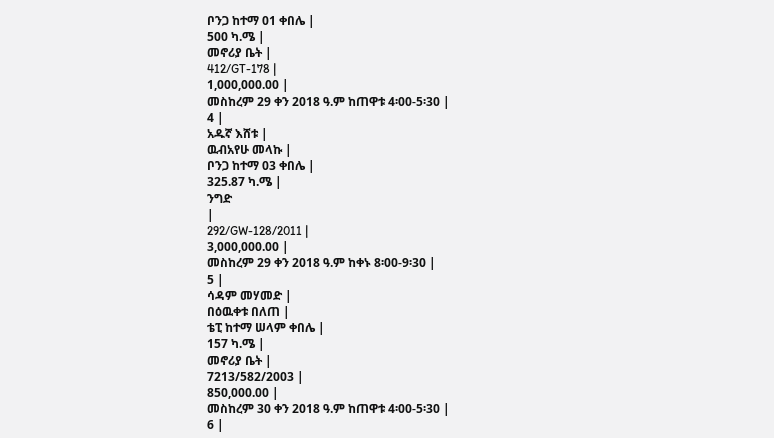ቦንጋ ከተማ 01 ቀበሌ |
500 ካ.ሜ |
መኖሪያ ቤት |
412/GT-178 |
1,000,000.00 |
መስከረም 29 ቀን 2018 ዓ.ም ከጠዋቱ 4፡00-5፡30 |
4 |
አዱኛ እሸቱ |
ዉብአየሁ መላኩ |
ቦንጋ ከተማ 03 ቀበሌ |
325.87 ካ.ሜ |
ንግድ
|
292/GW-128/2011 |
3,000,000.00 |
መስከረም 29 ቀን 2018 ዓ.ም ከቀኑ 8፡00-9፡30 |
5 |
ሳዳም መሃመድ |
በዕዉቀቱ በለጠ |
ቴፒ ከተማ ሠላም ቀበሌ |
157 ካ.ሜ |
መኖሪያ ቤት |
7213/582/2003 |
850,000.00 |
መስከረም 30 ቀን 2018 ዓ.ም ከጠዋቱ 4፡00-5፡30 |
6 |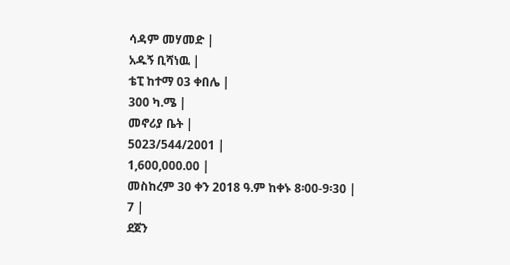ሳዳም መሃመድ |
አዱኝ ቢሻነዉ |
ቴፒ ከተማ 03 ቀበሌ |
300 ካ.ሜ |
መኖሪያ ቤት |
5023/544/2001 |
1,600,000.00 |
መስከረም 30 ቀን 2018 ዓ.ም ከቀኑ 8፡00-9፡30 |
7 |
ደጀን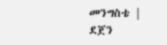መንግስቴ |
ደጀን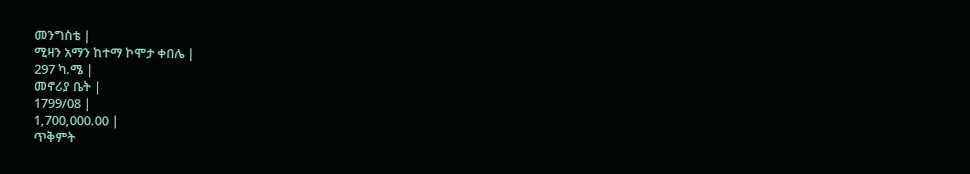መንግስቴ |
ሚዛን አማን ከተማ ኮሞታ ቀበሌ |
297 ካ.ሜ |
መኖሪያ ቤት |
1799/08 |
1,700,000.00 |
ጥቅምት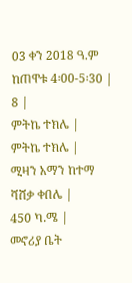03 ቀን 2018 ዓ.ም ከጠዋቱ 4፡00-5፡30 |
8 |
ምትኬ ተክሌ |
ምትኬ ተክሌ |
ሚዛን አማን ከተማ ሻሸቃ ቀበሌ |
450 ካ.ሜ |
መኖሪያ ቤት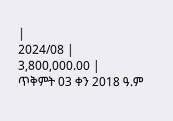|
2024/08 |
3,800,000.00 |
ጥቅምት 03 ቀን 2018 ዓ.ም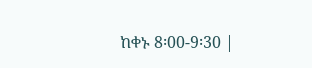ከቀኑ 8፡00-9፡30 |